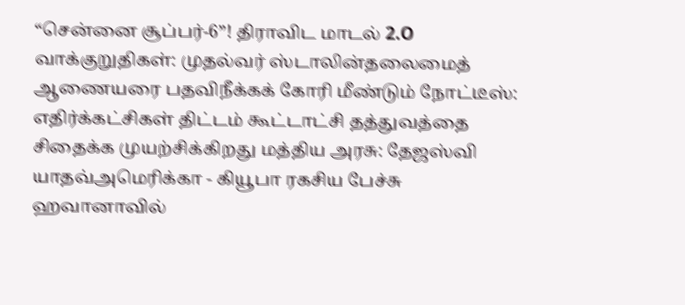“சென்னை சூப்பர்-6”! திராவிட மாடல் 2.O வாக்குறுதிகள்: முதல்வர் ஸ்டாலின்தலைமைத் ஆணையரை பதவிநீக்கக் கோரி மீண்டும் நோட்டீஸ்: எதிர்க்கட்சிகள் திட்டம் கூட்டாட்சி தத்துவத்தை சிதைக்க முயற்சிக்கிறது மத்திய அரசு: தேஜஸ்வி யாதவ்அமெரிக்கா - கியூபா ரகசிய பேச்சு ஹவானாவில்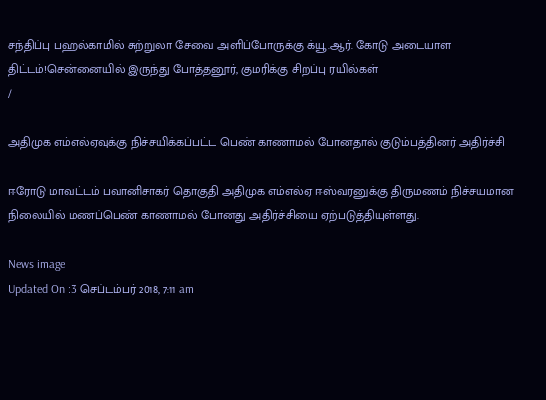சந்திப்பு பஹல்காமில் சுற்றுலா சேவை அளிப்போருக்கு க்யூ.ஆர். கோடு அடையாள திட்டம்!சென்னையில் இருந்து போத்தனூர், குமரிக்கு சிறப்பு ரயில்கள்
/

அதிமுக எம்எல்ஏவுக்கு நிச்சயிக்கப்பட்ட பெண் காணாமல் போனதால் குடும்பத்தினர் அதிர்ச்சி

ஈரோடு மாவட்டம் பவானிசாகர் தொகுதி அதிமுக எம்எல்ஏ ஈஸ்வரனுக்கு திருமணம் நிச்சயமான நிலையில் மணப்பெண் காணாமல் போனது அதிர்ச்சியை ஏற்படுத்தியுள்ளது.

News image
Updated On :3 செப்டம்பர் 2018, 7:11 am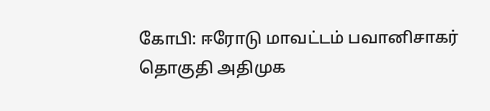கோபி: ஈரோடு மாவட்டம் பவானிசாகர் தொகுதி அதிமுக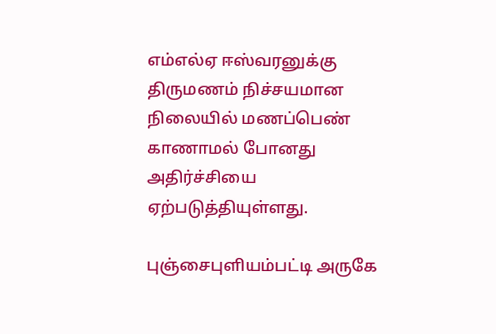எம்எல்ஏ ஈஸ்வரனுக்கு திருமணம் நிச்சயமான நிலையில் மணப்பெண் காணாமல் போனது அதிர்ச்சியை ஏற்படுத்தியுள்ளது.

புஞ்சைபுளியம்பட்டி அருகே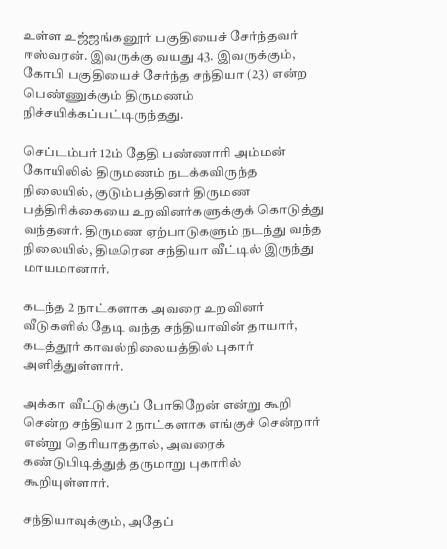உள்ள உஜ்ஜங்கனூர் பகுதியைச் சேர்ந்தவர் ஈஸ்வரன். இவருக்கு வயது 43. இவருக்கும், கோபி பகுதியைச் சேர்ந்த சந்தியா (23) என்ற பெண்ணுக்கும் திருமணம் நிச்சயிக்கப்பட்டிருந்தது.

செப்டம்பர் 12ம் தேதி பண்ணாரி அம்மன் கோயிலில் திருமணம் நடக்கவிருந்த நிலையில், குடும்பத்தினர் திருமண பத்திரிக்கையை உறவினர்களுக்குக் கொடுத்து வந்தனர். திருமண ஏற்பாடுகளும் நடந்து வந்த நிலையில், திடீரென சந்தியா வீட்டில் இருந்து மாயமானார்.

கடந்த 2 நாட்களாக அவரை உறவினர் வீடுகளில் தேடி வந்த சந்தியாவின் தாயார், கடத்தூர் காவல்நிலையத்தில் புகார் அளித்துள்ளார்.

அக்கா வீட்டுக்குப் போகிறேன் என்று கூறி சென்ற சந்தியா 2 நாட்களாக எங்குச் சென்றார் என்று தெரியாததால், அவரைக் கண்டுபிடித்துத் தருமாறு புகாரில் கூறியுள்ளார்.

சந்தியாவுக்கும், அதேப்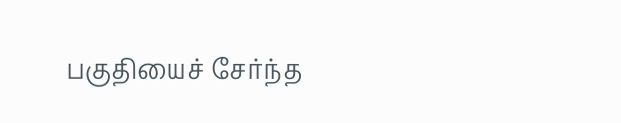பகுதியைச் சேர்ந்த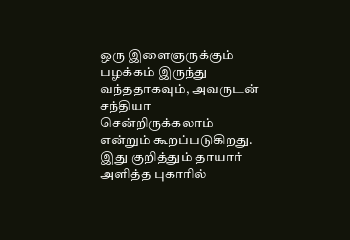ஒரு இளைஞருக்கும் பழக்கம் இருந்து வந்ததாகவும், அவருடன் சந்தியா சென்றிருக்கலாம் என்றும் கூறப்படுகிறது. இது குறித்தும் தாயார் அளித்த புகாரில்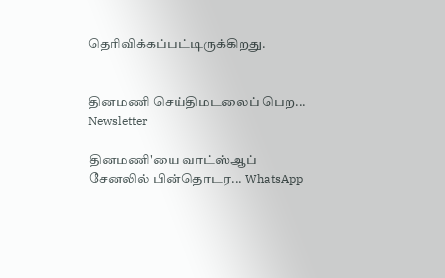தெரிவிக்கப்பட்டிருக்கிறது.


தினமணி செய்திமடலைப் பெற... Newsletter

தினமணி'யை வாட்ஸ்ஆப் சேனலில் பின்தொடர... WhatsApp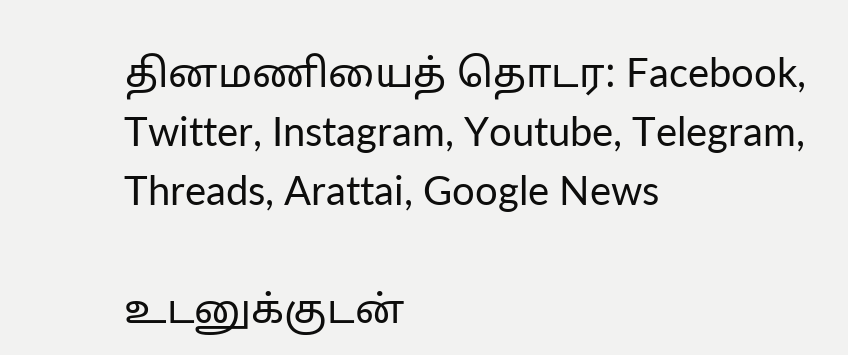தினமணியைத் தொடர: Facebook, Twitter, Instagram, Youtube, Telegram, Threads, Arattai, Google News

உடனுக்குடன்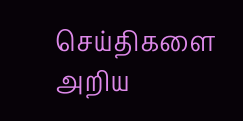செய்திகளை அறிய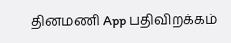தினமணி App பதிவிறக்கம்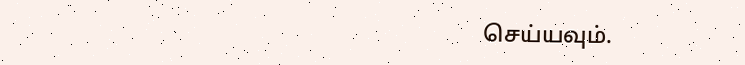செய்யவும்.